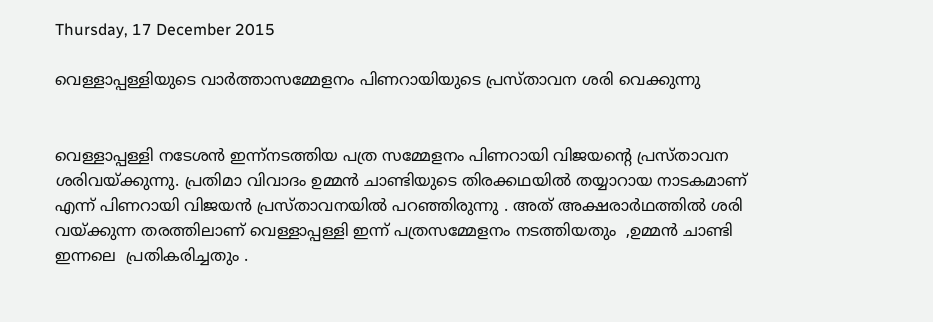Thursday, 17 December 2015

വെള്ളാപ്പള്ളിയുടെ വാർത്താസമ്മേളനം പിണറായിയുടെ പ്രസ്താവന ശരി വെക്കുന്നു


വെള്ളാപ്പള്ളി നടേശന്‍ ഇന്ന്നടത്തിയ പത്ര സമ്മേളനം പിണറായി വിജയന്‍റെ പ്രസ്താവന ശരിവയ്ക്കുന്നു. പ്രതിമാ വിവാദം ഉമ്മന്‍ ചാണ്ടിയുടെ തിരക്കഥയില്‍ തയ്യാറായ നാടകമാണ് എന്ന് പിണറായി വിജയന്‍ പ്രസ്താവനയില്‍ പറഞ്ഞിരുന്നു . അത് അക്ഷരാര്‍ഥത്തില്‍ ശരി വയ്ക്കുന്ന തരത്തിലാണ് വെള്ളാപ്പള്ളി ഇന്ന് പത്രസമ്മേളനം നടത്തിയതും  ,ഉമ്മന്‍ ചാണ്ടി ഇന്നലെ  പ്രതികരിച്ചതും .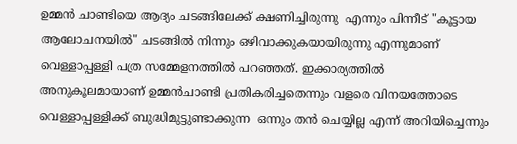ഉമ്മന്‍ ചാണ്ടിയെ ആദ്യം ചടങ്ങിലേക്ക് ക്ഷണിച്ചിരുന്നു  എന്നും പിന്നീട് "കൂട്ടായ ആലോചനയില്‍" ചടങ്ങില്‍ നിന്നും ഒഴിവാക്കുകയായിരുന്നു എന്നുമാണ് വെള്ളാപ്പള്ളി പത്ര സമ്മേളനത്തില്‍ പറഞ്ഞത്. ഇക്കാര്യത്തില്‍ അനുകൂലമായാണ് ഉമ്മന്‍ചാണ്ടി പ്രതികരിച്ചതെന്നും വളരെ വിനയത്തോടെ വെള്ളാപ്പള്ളിക്ക് ബുദ്ധിമുട്ടുണ്ടാക്കുന്ന  ഒന്നും തന്‍ ചെയ്യില്ല എന്ന്‍ അറിയിച്ചെന്നും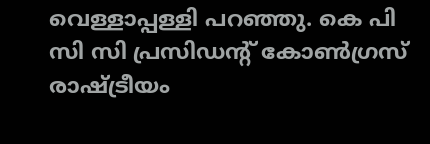വെള്ളാപ്പള്ളി പറഞ്ഞു. കെ പി സി സി പ്രസിഡന്‍റ് കോണ്‍ഗ്രസ് രാഷ്ട്രീയം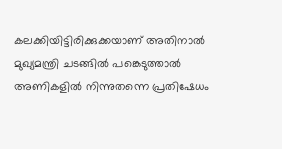കലക്കിയിട്ടിരിക്കുക്കയാണ് അതിനാല്‍ മുഖ്യമന്ത്രി ചടങ്ങില്‍ പങ്കെടുത്താല്‍ അണികളില്‍ നിന്നുതന്നെ പ്രതിഷേധം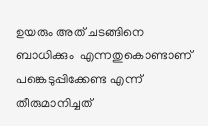ഉയരും അത് ചടങ്ങിനെ ബാധിക്കും  എന്നതുകൊണ്ടാണ് പങ്കെടുപ്പിക്കേണ്ട എന്ന് തീരുമാനിച്ചത്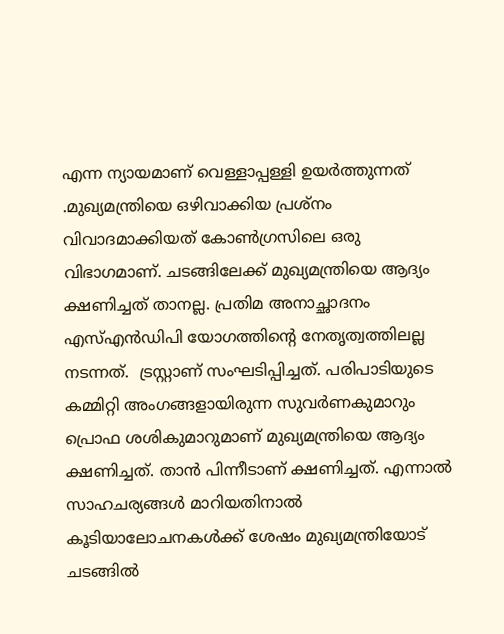എന്ന ന്യായമാണ് വെള്ളാപ്പള്ളി ഉയര്‍ത്തുന്നത് .മുഖ്യമന്ത്രിയെ ഒഴിവാക്കിയ പ്രശ്നം വിവാദമാക്കിയത് കോണ്‍ഗ്രസിലെ ഒരു വിഭാഗമാണ്. ചടങ്ങിലേക്ക് മുഖ്യമന്ത്രിയെ ആദ്യം ക്ഷണിച്ചത് താനല്ല. പ്രതിമ അനാച്ഛാദനം എസ്എന്‍ഡിപി യോഗത്തിന്റെ നേതൃത്വത്തിലല്ല നടന്നത്.  ട്രസ്റ്റാണ് സംഘടിപ്പിച്ചത്. പരിപാടിയുടെ കമ്മിറ്റി അംഗങ്ങളായിരുന്ന സുവര്‍ണകുമാറും പ്രൊഫ ശശികുമാറുമാണ് മുഖ്യമന്ത്രിയെ ആദ്യം ക്ഷണിച്ചത്. താന്‍ പിന്നീടാണ് ക്ഷണിച്ചത്. എന്നാല്‍ സാഹചര്യങ്ങള്‍ മാറിയതിനാല്‍ കൂടിയാലോചനകള്‍ക്ക് ശേഷം മുഖ്യമന്ത്രിയോട് ചടങ്ങില്‍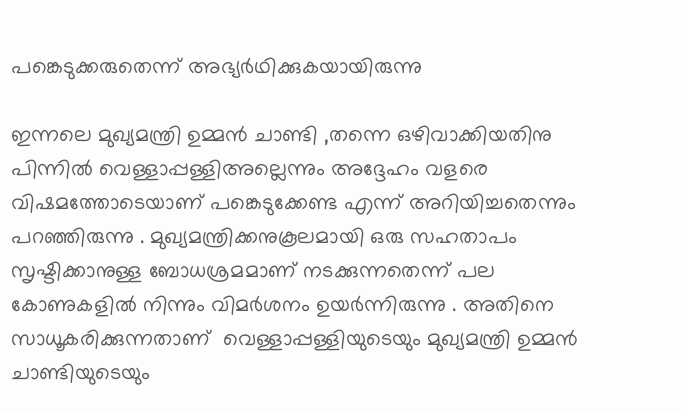പങ്കെടുക്കരുതെന്ന് അഭ്യര്‍ഥിക്കുകയായിരുന്നു

ഇന്നലെ മുഖ്യമന്ത്രി ഉമ്മന്‍ ചാണ്ടി ,തന്നെ ഒഴിവാക്കിയതിനു പിന്നില്‍ വെള്ളാപ്പള്ളിഅല്ലെന്നും അദ്ദേഹം വളരെ വിഷമത്തോടെയാണ് പങ്കെടുക്കേണ്ട എന്ന് അറിയിച്ചതെന്നും പറഞ്ഞിരുന്നു . മുഖ്യമന്ത്രിക്കനുകൂലമായി ഒരു സഹതാപം സൃഷ്ടിക്കാനുള്ള ബോധശ്രമമാണ് നടക്കുന്നതെന്ന് പല കോണുകളില്‍ നിന്നും വിമര്‍ശനം ഉയര്‍ന്നിരുന്നു . അതിനെ സാധൂകരിക്കുന്നതാണ്  വെള്ളാപ്പള്ളിയുടെയും മുഖ്യമന്ത്രി ഉമ്മന്‍ ചാണ്ടിയുടെയും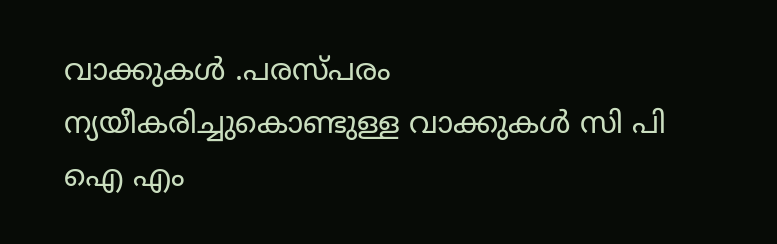വാക്കുകള്‍ .പരസ്പരം ന്യയീകരിച്ചുകൊണ്ടുള്ള വാക്കുകള്‍ സി പി ഐ എം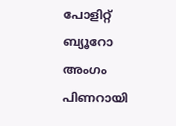പോളിറ്റ് ബ്യൂറോ അംഗം പിണറായി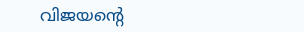വിജയന്‍റെ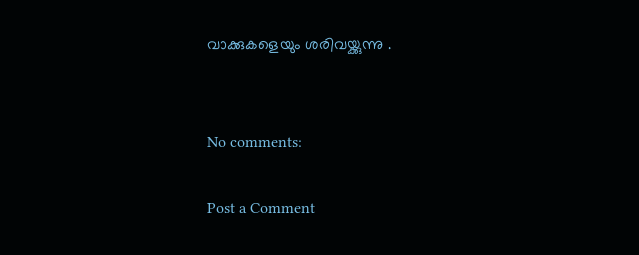വാക്കുകളെയും ശരിവയ്ക്കുന്നു .


No comments:

Post a Comment